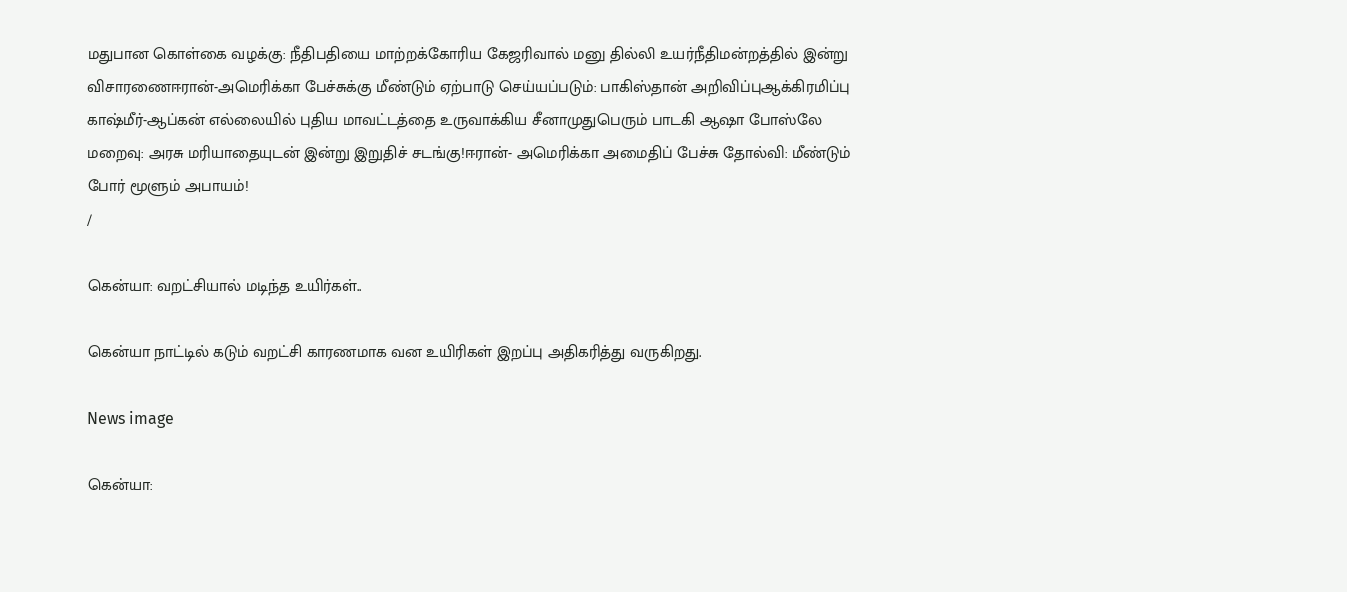மதுபான கொள்கை வழக்கு: நீதிபதியை மாற்றக்கோரிய கேஜரிவால் மனு தில்லி உயர்நீதிமன்றத்தில் இன்று விசாரணைஈரான்-அமெரிக்கா பேச்சுக்கு மீண்டும் ஏற்பாடு செய்யப்படும்: பாகிஸ்தான் அறிவிப்புஆக்கிரமிப்பு காஷ்மீர்-ஆப்கன் எல்லையில் புதிய மாவட்டத்தை உருவாக்கிய சீனாமுதுபெரும் பாடகி ஆஷா போஸ்லே மறைவு: அரசு மரியாதையுடன் இன்று இறுதிச் சடங்கு!ஈரான்- அமெரிக்கா அமைதிப் பேச்சு தோல்வி: மீண்டும் போர் மூளும் அபாயம்!
/

கென்யா: வறட்சியால் மடிந்த உயிர்கள்..

கென்யா நாட்டில் கடும் வறட்சி காரணமாக வன உயிரிகள் இறப்பு அதிகரித்து வருகிறது.

News image

கென்யா: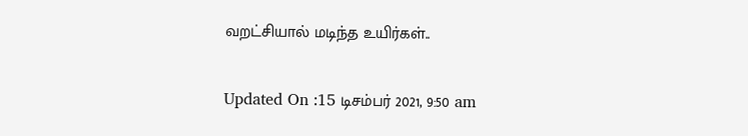வறட்சியால் மடிந்த உயிர்கள்..

Updated On :15 டிசம்பர் 2021, 9:50 am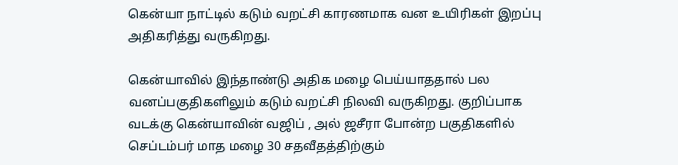கென்யா நாட்டில் கடும் வறட்சி காரணமாக வன உயிரிகள் இறப்பு அதிகரித்து வருகிறது.

கென்யாவில் இந்தாண்டு அதிக மழை பெய்யாததால் பல வனப்பகுதிகளிலும் கடும் வறட்சி நிலவி வருகிறது. குறிப்பாக வடக்கு கென்யாவின் வஜிப் , அல் ஜசீரா போன்ற பகுதிகளில் செப்டம்பர் மாத மழை 30 சதவீதத்திற்கும்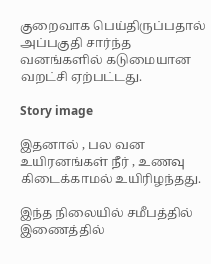குறைவாக பெய்திருப்பதால் அப்பகுதி சார்ந்த வனங்களில் கடுமையான வறட்சி ஏற்பட்டது.

Story image

இதனால் , பல வன உயிரனங்கள் நீர் , உணவு கிடைக்காமல் உயிரிழந்தது.

இந்த நிலையில் சமீபத்தில் இணைத்தில்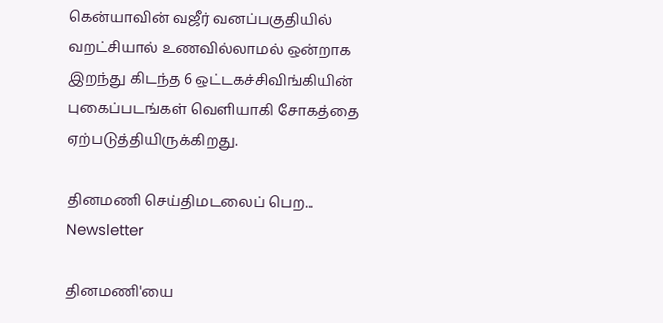கென்யாவின் வஜீர் வனப்பகுதியில் வறட்சியால் உணவில்லாமல் ஒன்றாக இறந்து கிடந்த 6 ஒட்டகச்சிவிங்கியின் புகைப்படங்கள் வெளியாகி சோகத்தை ஏற்படுத்தியிருக்கிறது.

தினமணி செய்திமடலைப் பெற... Newsletter

தினமணி'யை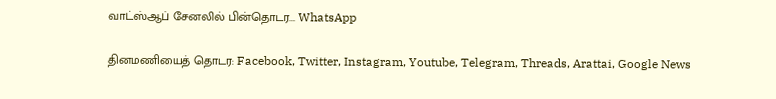வாட்ஸ்ஆப் சேனலில் பின்தொடர... WhatsApp

தினமணியைத் தொடர: Facebook, Twitter, Instagram, Youtube, Telegram, Threads, Arattai, Google News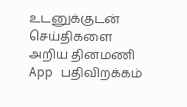உடனுக்குடன் செய்திகளை அறிய தினமணி App பதிவிறக்கம்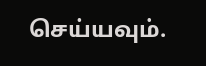செய்யவும்.